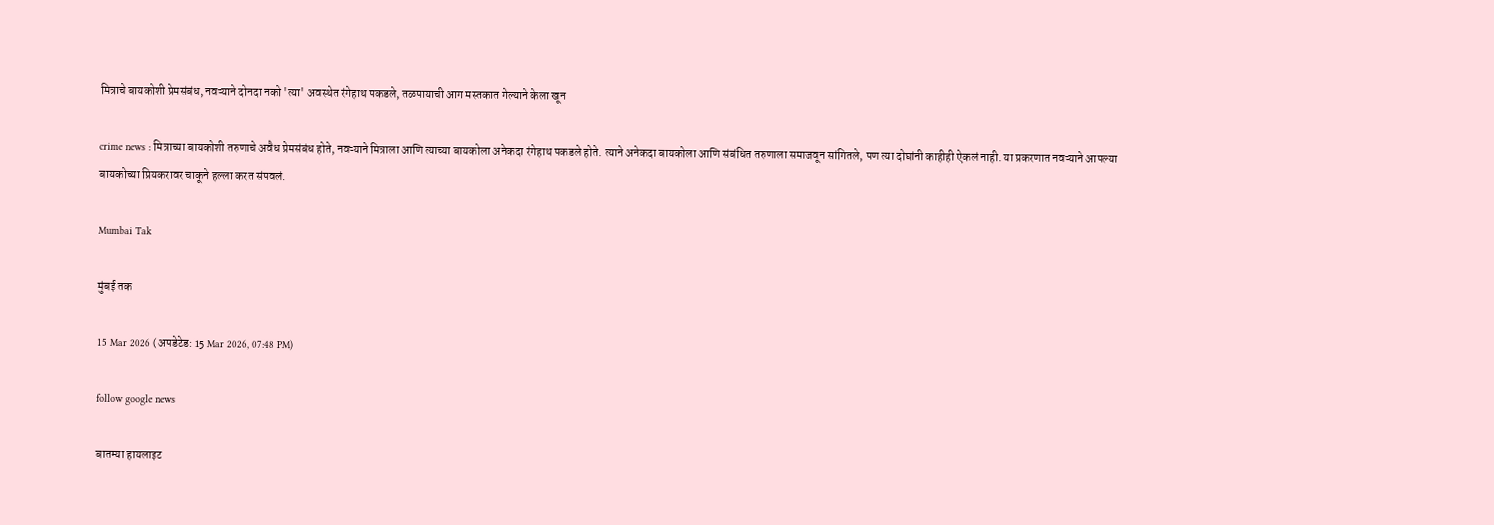मित्राचे बायकोशी प्रेमसंबंध, नवऱ्याने दोनदा नको 'त्या' अवस्थेत रंगेहाथ पकडले, तळपायाची आग मस्तकात गेल्याने केला खून

crime news : मित्राच्या बायकोशी तरुणाचे अवैध प्रेमसंबंध होते, नवऱ्याने मित्राला आणि त्याच्या बायकोला अनेकदा रंगेहाथ पकडले होते. त्याने अनेकदा बायकोला आणि संबंधित तरुणाला समाजवून सांगितले, पण त्या दोघांनी काहीही ऐकलं नाही. या प्रकरणात नवऱ्याने आपल्या बायकोच्या प्रियकरावर चाकूने हल्ला करत संपवलं.

Mumbai Tak

मुंबई तक

15 Mar 2026 (अपडेटेड: 15 Mar 2026, 07:48 PM)

follow google news

बातम्या हायलाइट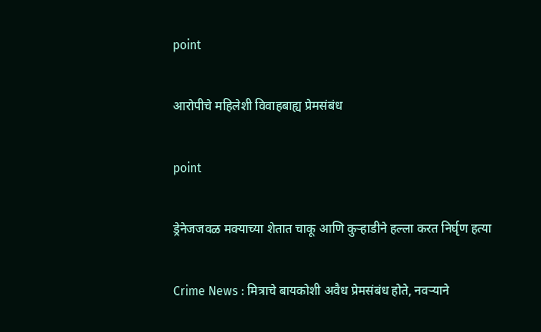point

आरोपीचे महिलेशी विवाहबाह्य प्रेमसंबंध

point

ड्रेनेजजवळ मक्याच्या शेतात चाकू आणि कुऱ्हाडीने हल्ला करत निर्घृण हत्या

Crime News : मित्राचे बायकोशी अवैध प्रेमसंबंध होते, नवऱ्याने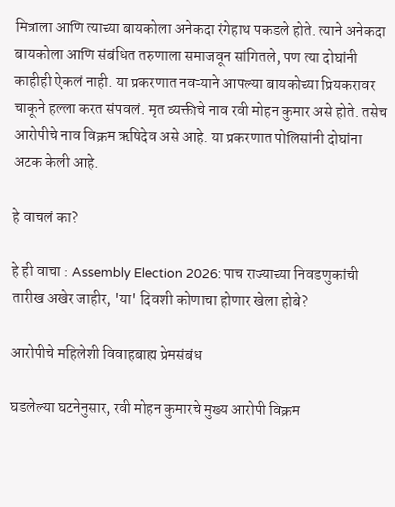मित्राला आणि त्याच्या बायकोला अनेकदा रंगेहाथ पकडले होते. त्याने अनेकदा बायकोला आणि संबंधित तरुणाला समाजवून सांगितले, पण त्या दोघांनी काहीही ऐकलं नाही. या प्रकरणात नवऱ्याने आपल्या बायकोच्या प्रियकरावर चाकूने हल्ला करत संपवलं. मृत व्यक्तीचे नाव रवी मोहन कुमार असे होते. तसेच आरोपीचे नाव विक्रम ऋषिदेव असे आहे. या प्रकरणात पोलिसांनी दोघांना अटक केली आहे.

हे वाचलं का?

हे ही वाचा : Assembly Election 2026: पाच राज्याच्या निवडणुकांची तारीख अखेर जाहीर, 'या' दिवशी कोणाचा होणार खेला होबे?

आरोपीचे महिलेशी विवाहबाह्य प्रेमसंबंध

घडलेल्या घटनेनुसार, रवी मोहन कुमारचे मुख्य आरोपी विक्रम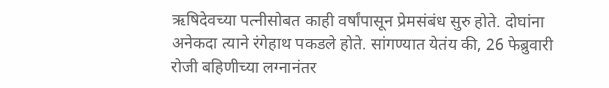ऋषिदेवच्या पत्नीसोबत काही वर्षांपासून प्रेमसंबंध सुरु होते. दोघांना अनेकदा त्याने रंगेहाथ पकडले होते. सांगण्यात येतंय की, 26 फेब्रुवारी रोजी बहि‍णीच्या लग्नानंतर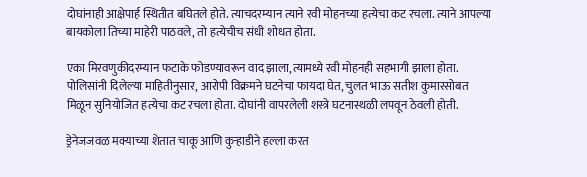दोघांनाही आक्षेपार्ह स्थितीत बघितले होते. त्याचदरम्यान त्याने रवी मोहनच्या हत्येचा कट रचला. त्याने आपल्या बायकोला तिच्या माहेरी पाठवले, तो हत्येचीच संधी शोधत होता.

एका मिरवणुकीदरम्यान फटाके फोडण्यावरून वाद झाला,त्यामध्ये रवी मोहनही सहभागी झाला होता. पोलिसांनी दिलेल्या माहितीनुसार, आरोपी विक्रमने घटनेचा फायदा घेत, चुलत भाऊ सतीश कुमारसोबत मिळून सुनियोजित हत्येचा कट रचला होता. दोघांनी वापरलेली शस्त्रे घटनास्थळी लपवून ठेवली होती.

ड्रेनेजजवळ मक्याच्या शेतात चाकू आणि कुऱ्हाडीने हल्ला करत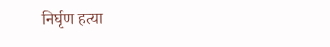निर्घृण हत्या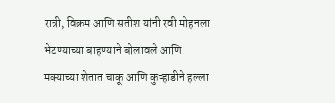रात्री, विक्रम आणि सतीश यांनी रवी मोहनला भेटण्याच्या बाहण्याने बोलावले आणि मक्याच्या शेतात चाकू आणि कुऱ्हाडीने हल्ला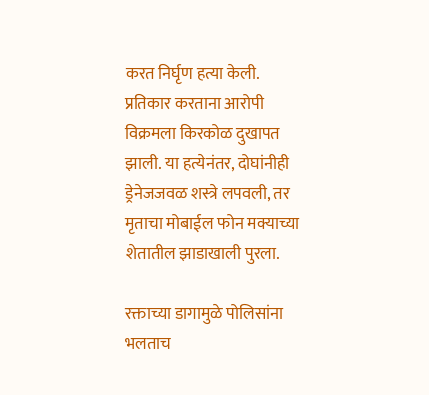करत निर्घृण हत्या केली. प्रतिकार करताना आरोपी विक्रमला किरकोळ दुखापत झाली. या हत्येनंतर, दोघांनीही ड्रेनेजजवळ शस्त्रे लपवली, तर मृताचा मोबाईल फोन मक्याच्या शेतातील झाडाखाली पुरला.

रक्ताच्या डागामुळे पोलिसांना भलताच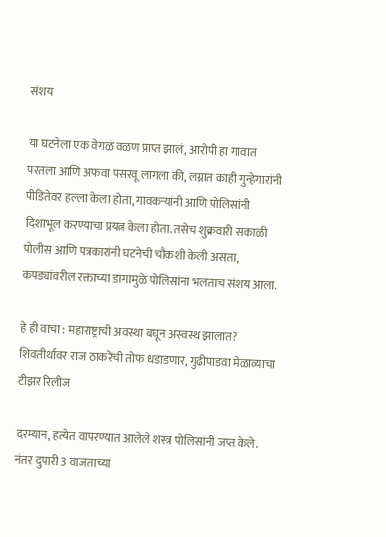संशय

या घटनेला एक वेगळं वळण प्राप्त झालं, आरोपी हा गावात परतला आणि अफवा पसरवू लागला की, लग्नात काही गुन्हेगारांनी पीडितेवर हल्ला केला होता, गावकऱ्यांनी आणि पोलिसांनी दिशाभूल करण्याचा प्रयत्न केला होता. तसेच शुक्रवारी सकाळी पोलीस आणि पत्रकारांनी घटनेची चौकशी केली असता, कपड्यांवरील रक्ताच्या डागामुळे पोलिसांना भलताच संशय आला.

हे ही वाचा : महाराष्ट्राची अवस्था बघून अस्वस्थ झालात? शिवतीर्थावर राज ठाकरेंची तोफ धडाडणार, गुढीपाडवा मेळाव्याचा टीझर रिलीज

दरम्यान, हत्येत वापरण्यात आलेले शस्त्र पोलिसांनी जप्त केले. नंतर दुपारी 3 वाजताच्या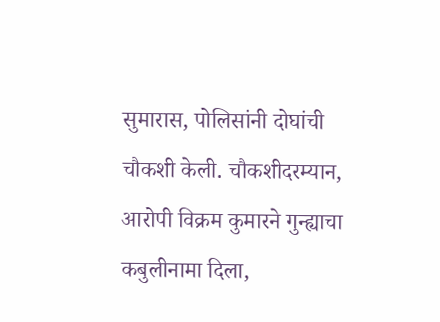सुमारास, पोलिसांनी दोघांची चौकशी केली. चौकशीदरम्यान, आरोपी विक्रम कुमारने गुन्ह्याचा कबुलीनामा दिला,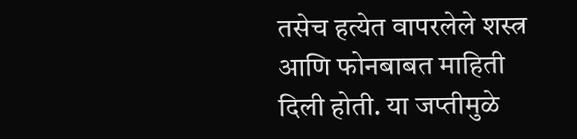तसेच हत्येत वापरलेले शस्त्र आणि फोनबाबत माहिती दिली होती. या जप्तीमुळे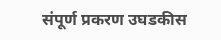संपूर्ण प्रकरण उघडकीस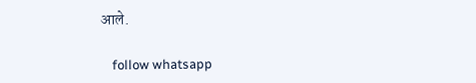आले.

    follow whatsapp